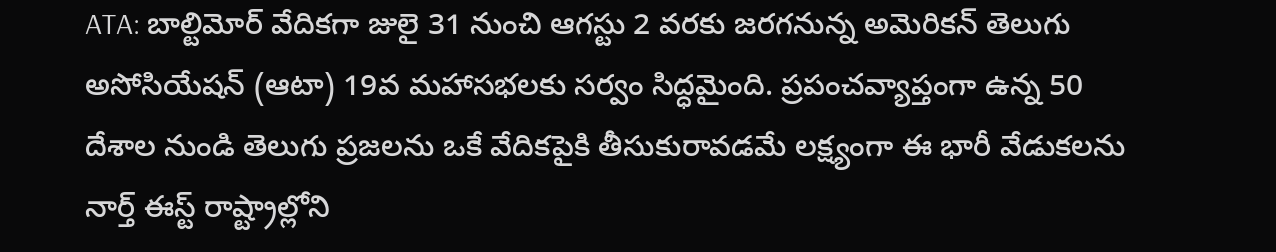ATA: బాల్టిమోర్ వేదికగా జులై 31 నుంచి ఆగస్టు 2 వరకు జరగనున్న అమెరికన్ తెలుగు అసోసియేషన్ (ఆటా) 19వ మహాసభలకు సర్వం సిద్ధమైంది. ప్రపంచవ్యాప్తంగా ఉన్న 50 దేశాల నుండి తెలుగు ప్రజలను ఒకే వేదికపైకి తీసుకురావడమే లక్ష్యంగా ఈ భారీ వేడుకలను నార్త్ ఈస్ట్ రాష్ట్రాల్లోని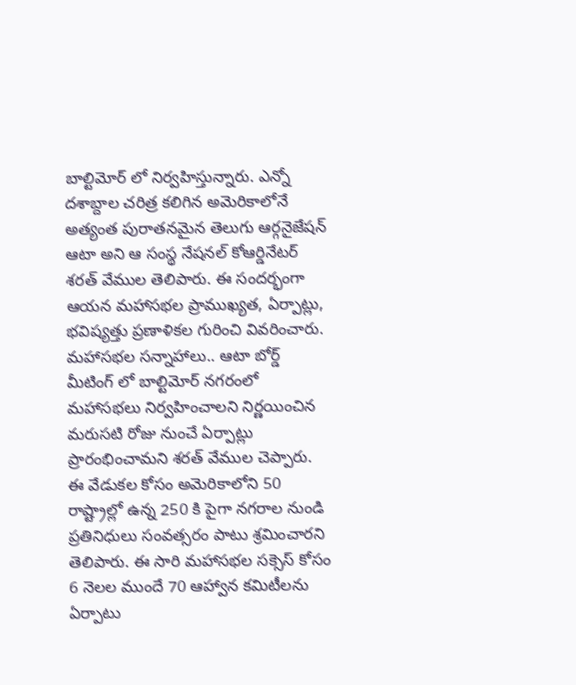బాల్టిమోర్ లో నిర్వహిస్తున్నారు. ఎన్నో దశాబ్దాల చరిత్ర కలిగిన అమెరికాలోనే అత్యంత పురాతనమైన తెలుగు ఆర్గనైజేషన్ ఆటా అని ఆ సంస్థ నేషనల్ కోఆర్డినేటర్ శరత్ వేముల తెలిపారు. ఈ సందర్భంగా ఆయన మహాసభల ప్రాముఖ్యత, ఏర్పాట్లు, భవిష్యత్తు ప్రణాళికల గురించి వివరించారు. మహాసభల సన్నాహాలు.. ఆటా బోర్డ్ మీటింగ్ లో బాల్టిమోర్ నగరంలో మహాసభలు నిర్వహించాలని నిర్ణయించిన మరుసటి రోజు నుంచే ఏర్పాట్లు ప్రారంభించామని శరత్ వేముల చెప్పారు. ఈ వేడుకల కోసం అమెరికాలోని 50 రాష్ట్రాల్లో ఉన్న 250 కి పైగా నగరాల నుండి ప్రతినిధులు సంవత్సరం పాటు శ్రమించారని తెలిపారు. ఈ సారి మహాసభల సక్సెస్ కోసం 6 నెలల ముందే 70 ఆహ్వాన కమిటీలను ఏర్పాటు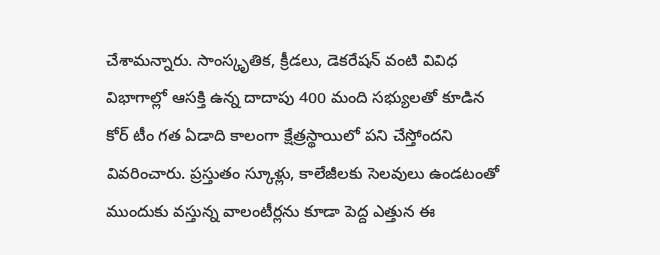చేశామన్నారు. సాంస్కృతిక, క్రీడలు, డెకరేషన్ వంటి వివిధ విభాగాల్లో ఆసక్తి ఉన్న దాదాపు 400 మంది సభ్యులతో కూడిన కోర్ టీం గత ఏడాది కాలంగా క్షేత్రస్థాయిలో పని చేస్తోందని వివరించారు. ప్రస్తుతం స్కూళ్లు, కాలేజీలకు సెలవులు ఉండటంతో ముందుకు వస్తున్న వాలంటీర్లను కూడా పెద్ద ఎత్తున ఈ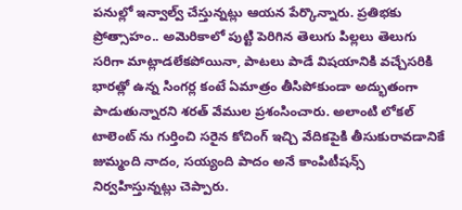పనుల్లో ఇన్వాల్వ్ చేస్తున్నట్లు ఆయన పేర్కొన్నారు. ప్రతిభకు ప్రోత్సాహం.. అమెరికాలో పుట్టి పెరిగిన తెలుగు పిల్లలు తెలుగు సరిగా మాట్లాడలేకపోయినా, పాటలు పాడే విషయానికి వచ్చేసరికి భారత్లో ఉన్న సింగర్ల కంటే ఏమాత్రం తీసిపోకుండా అద్భుతంగా పాడుతున్నారని శరత్ వేముల ప్రశంసించారు. అలాంటి లోకల్ టాలెంట్ ను గుర్తించి సరైన కోచింగ్ ఇచ్చి వేదికపైకి తీసుకురావడానికే జుమ్మంది నాదం, సయ్యంది పాదం అనే కాంపిటీషన్స్ నిర్వహిస్తున్నట్లు చెప్పారు.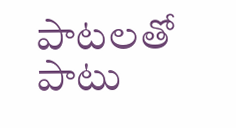పాటలతో పాటు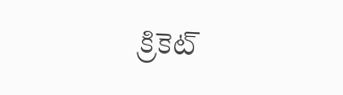క్రికెట్